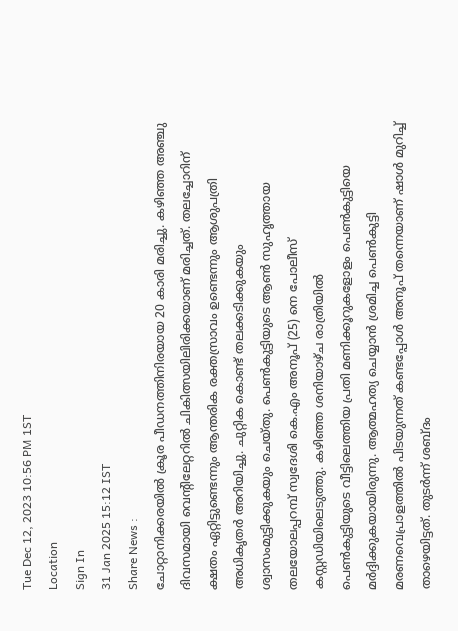Tue Dec 12, 2023 10:56 PM 1ST
Location
Sign In
31 Jan 2025 15:12 IST
Share News :
ചോറ്റാനിക്കരയിൽ ക്രൂര പീഡനത്തിനിരയായ 20 കാരി മരിച്ചു. കഴിഞ്ഞ അഞ്ചു ദിവസമായി വെന്റിലേറ്ററിൽ ചികിത്സയിലിരിക്കയാണ് മരിച്ചത്. തലച്ചോറിന് ക്ഷതം ഏറ്റിട്ടുണ്ടെന്നും ആന്തരിക രക്തസ്രാവം ഉണ്ടെന്നും ആശുപത്രി അധികൃതർ അറിയിച്ചു. ചുറ്റിക കൊണ്ട് തലക്കടിക്കുകയും ശ്വാസംമുട്ടിക്കുകയും ചെയ്തു. പെൺകുട്ടിയുടെ ആൺ സുഹൃത്തായ തലയോലപ്പറമ്പ് സ്വദേശി കെ.എം അനൂപ് (25) നെ പോലീസ് കസ്റ്റഡിയിലെടുത്തു. കഴിഞ്ഞ ശനിയാഴ്ച രാത്രിയിൽ
പെൺകുട്ടിയുടെ വീട്ടിലെത്തിയ പ്രതി മണിക്കൂറുകളോളം പെൺകുട്ടിയെ മർദ്ദിക്കുകയായിരുന്നു. ആത്മഹത്യ ചെയ്യാൻ ശ്രമിച്ച പെൺകുട്ടി മരണവെപ്രാളത്തിൽ പിടയുന്നത് കണ്ടപ്പോൾ അനൂപ് തന്നെയാണ് ഷാൾ മുറിച്ച് താഴെയിട്ടത്. തുടർന്ന് ശബ്ദം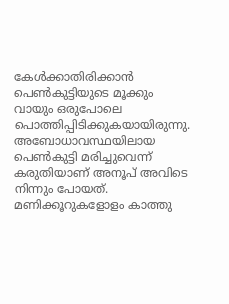കേൾക്കാതിരിക്കാൻ പെൺകുട്ടിയുടെ മൂക്കും വായും ഒരുപോലെ പൊത്തിപ്പിടിക്കുകയായിരുന്നു.
അബോധാവസ്ഥയിലായ പെൺകുട്ടി മരിച്ചുവെന്ന് കരുതിയാണ് അനൂപ് അവിടെ നിന്നും പോയത്. മണിക്കൂറുകളോളം കാത്തു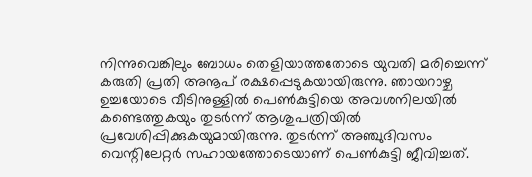നിന്നുവെങ്കിലും ബോധം തെളിയാത്തതോടെ യുവതി മരിച്ചെന്ന് കരുതി പ്രതി അനൂപ് രക്ഷപ്പെടുകയായിരുന്നു. ഞായറാഴ്ച ഉച്ചയോടെ വീടിനുള്ളിൽ പെൺകുട്ടിയെ അവശനിലയിൽ കണ്ടെത്തുകയും തുടർന്ന് ആശുപത്രിയിൽ പ്രവേശിപ്പിക്കുകയുമായിരുന്നു. തുടർന്ന് അഞ്ചുദിവസം വെന്റിലേറ്റർ സഹായത്തോടെയാണ് പെൺകുട്ടി ജീവിച്ചത്.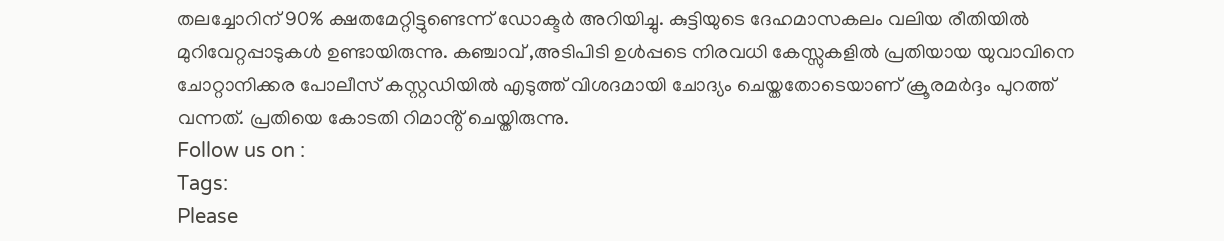തലച്ചോറിന് 90% ക്ഷതമേറ്റിട്ടുണ്ടെന്ന് ഡോക്ടർ അറിയിച്ചു. കുട്ടിയുടെ ദേഹമാസകലം വലിയ രീതിയിൽ മുറിവേറ്റപ്പാടുകൾ ഉണ്ടായിരുന്നു. കഞ്ചാവ് ,അടിപിടി ഉൾപ്പടെ നിരവധി കേസ്സുകളിൽ പ്രതിയായ യുവാവിനെ ചോറ്റാനിക്കര പോലീസ് കസ്റ്റഡിയിൽ എടുത്ത് വിശദമായി ചോദ്യം ചെയ്തതോടെയാണ് ക്രൂരമർദ്ദം പുറത്ത് വന്നത്. പ്രതിയെ കോടതി റിമാൻ്റ് ചെയ്തിരുന്നു.
Follow us on :
Tags:
Please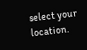select your location.